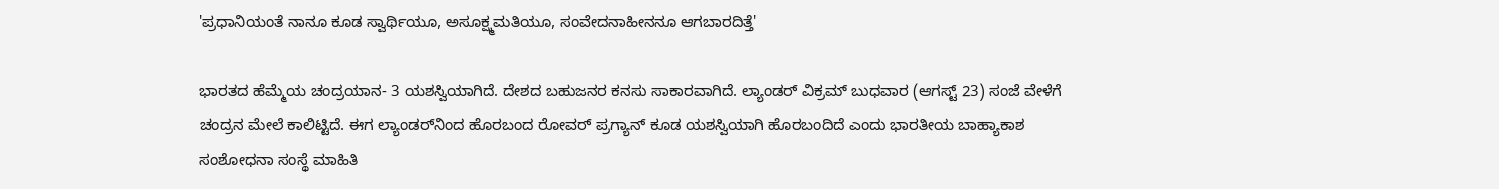'ಪ್ರಧಾನಿಯಂತೆ ನಾನೂ ಕೂಡ ಸ್ವಾರ್ಥಿಯೂ, ಅಸೂಕ್ಷ್ಮಮತಿಯೂ, ಸಂವೇದನಾಹೀನನೂ ಆಗಬಾರದಿತ್ತೆ'

ಭಾರತದ ಹೆಮ್ಮೆಯ ಚಂದ್ರಯಾನ- 3 ಯಶಸ್ವಿಯಾಗಿದೆ. ದೇಶದ ಬಹುಜನರ ಕನಸು ಸಾಕಾರವಾಗಿದೆ. ಲ್ಯಾಂಡರ್‌ ವಿಕ್ರಮ್‌ ಬುಧವಾರ (ಆಗಸ್ಟ್ 23) ಸಂಜೆ ವೇಳೆಗೆ ಚಂದ್ರನ ಮೇಲೆ ಕಾಲಿಟ್ಟಿದೆ. ಈಗ ಲ್ಯಾಂಡರ್‌ನಿಂದ ಹೊರಬಂದ ರೋವರ್‌ ಪ್ರಗ್ಯಾನ್‌ ಕೂಡ ಯಶಸ್ವಿಯಾಗಿ ಹೊರಬಂದಿದೆ ಎಂದು ಭಾರತೀಯ ಬಾಹ್ಯಾಕಾಶ ಸಂಶೋಧನಾ ಸಂಸ್ಥೆ ಮಾಹಿತಿ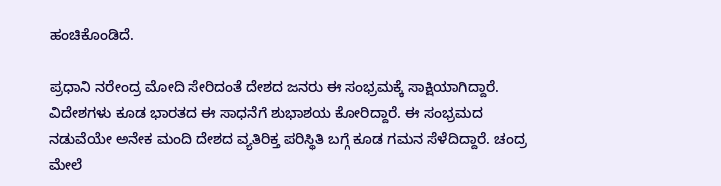ಹಂಚಿಕೊಂಡಿದೆ.

ಪ್ರಧಾನಿ ನರೇಂದ್ರ ಮೋದಿ ಸೇರಿದಂತೆ ದೇಶದ ಜನರು ಈ ಸಂಭ್ರಮಕ್ಕೆ ಸಾಕ್ಷಿಯಾಗಿದ್ದಾರೆ. ವಿದೇಶಗಳು ಕೂಡ ಭಾರತದ ಈ ಸಾಧನೆಗೆ ಶುಭಾಶಯ ಕೋರಿದ್ದಾರೆ. ಈ ಸಂಭ್ರಮದ ನಡುವೆಯೇ ಅನೇಕ ಮಂದಿ ದೇಶದ ವ್ಯತಿರಿಕ್ತ ಪರಿಸ್ಥಿತಿ ಬಗ್ಗೆ ಕೂಡ ಗಮನ ಸೆಳೆದಿದ್ದಾರೆ. ಚಂದ್ರ ಮೇಲೆ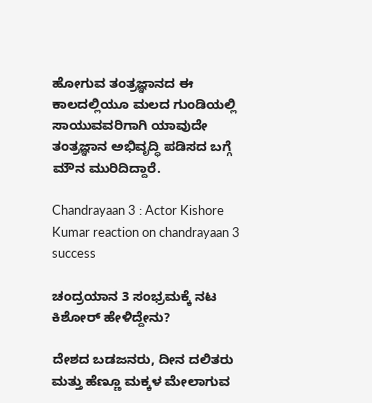ಹೋಗುವ ತಂತ್ರಜ್ಞಾನದ ಈ ಕಾಲದಲ್ಲಿಯೂ ಮಲದ ಗುಂಡಿಯಲ್ಲಿ ಸಾಯುವವರಿಗಾಗಿ ಯಾವುದೇ ತಂತ್ರಜ್ಞಾನ ಅಭಿವೃದ್ಧಿ ಪಡಿಸದ ಬಗ್ಗೆ ಮೌನ ಮುರಿದಿದ್ದಾರೆ.

Chandrayaan 3 : Actor Kishore Kumar reaction on chandrayaan 3 success

ಚಂದ್ರಯಾನ 3 ಸಂಭ್ರಮಕ್ಕೆ ನಟ ಕಿಶೋರ್ ಹೇಳಿದ್ದೇನು?

ದೇಶದ ಬಡಜನರು, ದೀನ ದಲಿತರು ಮತ್ತು ಹೆಣ್ಣೂ ಮಕ್ಕಳ ಮೇಲಾಗುವ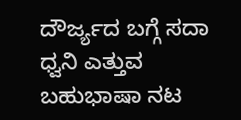ದೌರ್ಜ್ಯದ ಬಗ್ಗೆ ಸದಾ ಧ್ವನಿ ಎತ್ತುವ ಬಹುಭಾಷಾ ನಟ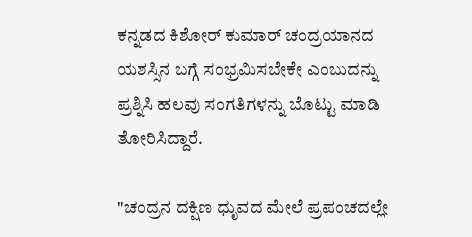ಕನ್ನಡದ ಕಿಶೋರ್ ಕುಮಾರ್ ಚಂದ್ರಯಾನದ ಯಶಸ್ಸಿನ ಬಗ್ಗೆ ಸಂಭ್ರಮಿಸಬೇಕೇ ಎಂಬುದನ್ನು ಪ್ರಶ್ನಿಸಿ ಹಲವು ಸಂಗತಿಗಳನ್ನು ಬೊಟ್ಟು ಮಾಡಿ ತೋರಿಸಿದ್ದಾರೆ.

"ಚಂದ್ರನ ದಕ್ಷಿಣ ಧುೃವದ ಮೇಲೆ ಪ್ರಪಂಚದಲ್ಲೇ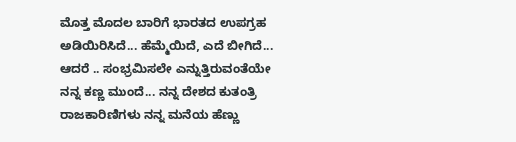ಮೊತ್ತ ಮೊದಲ ಬಾರಿಗೆ ಭಾರತದ ಉಪಗ್ರಹ ಅಡಿಯಿರಿಸಿದೆ... ಹೆಮ್ಮೆಯಿದೆ, ಎದೆ ಬೀಗಿದೆ... ಆದರೆ .. ಸಂಭ್ರಮಿಸಲೇ ಎನ್ನುತ್ತಿರುವಂತೆಯೇ ನನ್ನ ಕಣ್ಣ ಮುಂದೆ... ನನ್ನ ದೇಶದ ಕುತಂತ್ರಿ ರಾಜಕಾರಿಣಿಗಳು ನನ್ನ ಮನೆಯ ಹೆಣ್ಣು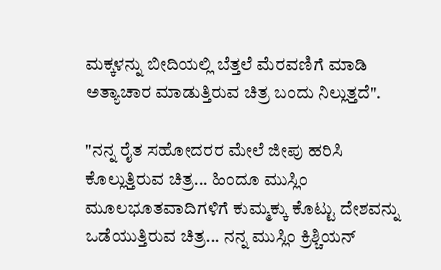ಮಕ್ಕಳನ್ನು ಬೀದಿಯಲ್ಲಿ ಬೆತ್ತಲೆ ಮೆರವಣಿಗೆ ಮಾಡಿ ಅತ್ಯಾಚಾರ ಮಾಡುತ್ತಿರುವ ಚಿತ್ರ ಬಂದು ನಿಲ್ಲುತ್ತದೆ".

"ನನ್ನ ರೈತ ಸಹೋದರರ ಮೇಲೆ ಜೀಪು ಹರಿಸಿ ಕೊಲ್ಲುತ್ತಿರುವ ಚಿತ್ರ... ಹಿಂದೂ ಮುಸ್ಲಿಂ ಮೂಲಭೂತವಾದಿಗಳಿಗೆ ಕುಮ್ಮಕ್ಕು ಕೊಟ್ಟು ದೇಶವನ್ನು ಒಡೆಯುತ್ತಿರುವ ಚಿತ್ರ... ನನ್ನ ಮುಸ್ಲಿಂ ಕ್ರಿಶ್ಚಿಯನ್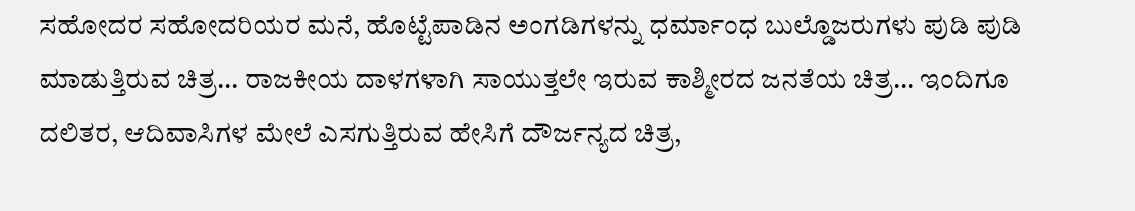ಸಹೋದರ ಸಹೋದರಿಯರ ಮನೆ, ಹೊಟ್ಟೆಪಾಡಿನ ಅಂಗಡಿಗಳನ್ನು ಧರ್ಮಾಂಧ ಬುಲ್ಡೊಜರುಗಳು ಪುಡಿ ಪುಡಿ ಮಾಡುತ್ತಿರುವ ಚಿತ್ರ... ರಾಜಕೀಯ ದಾಳಗಳಾಗಿ ಸಾಯುತ್ತಲೇ ಇರುವ ಕಾಶ್ಮೀರದ ಜನತೆಯ ಚಿತ್ರ... ಇಂದಿಗೂ ದಲಿತರ, ಆದಿವಾಸಿಗಳ ಮೇಲೆ ಎಸಗುತ್ತಿರುವ ಹೇಸಿಗೆ ದೌರ್ಜನ್ಯದ ಚಿತ್ರ,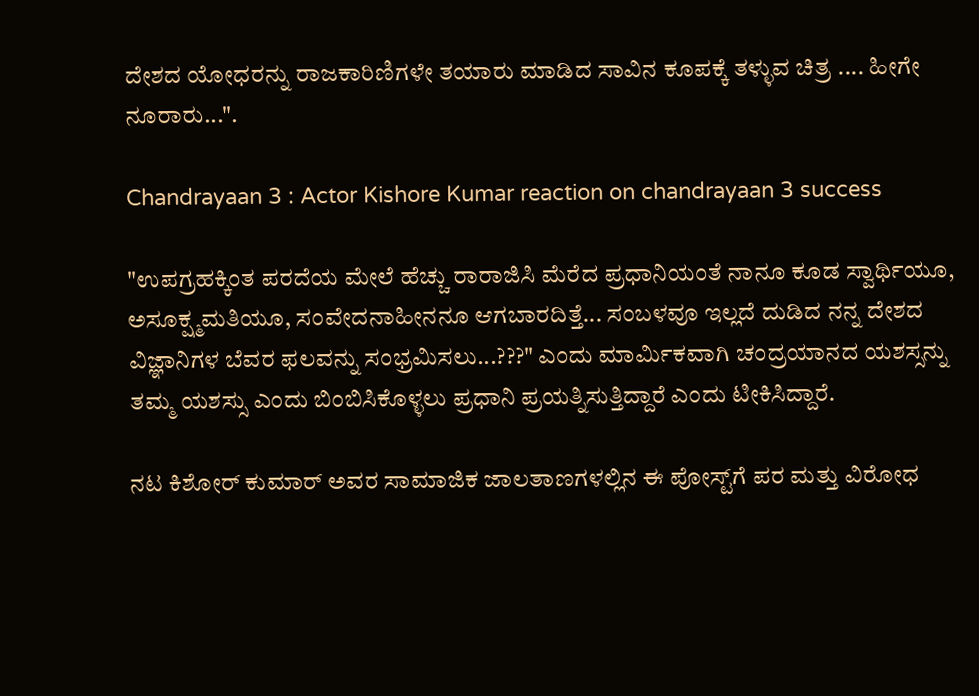ದೇಶದ ಯೋಧರನ್ನು ರಾಜಕಾರಿಣಿಗಳೇ ತಯಾರು ಮಾಡಿದ ಸಾವಿನ ಕೂಪಕ್ಕೆ ತಳ್ಳುವ ಚಿತ್ರ .... ಹೀಗೇ ನೂರಾರು...".

Chandrayaan 3 : Actor Kishore Kumar reaction on chandrayaan 3 success

"ಉಪಗ್ರಹಕ್ಕಿಂತ ಪರದೆಯ ಮೇಲೆ ಹೆಚ್ಚು ರಾರಾಜಿಸಿ ಮೆರೆದ ಪ್ರಧಾನಿಯಂತೆ ನಾನೂ ಕೂಡ ಸ್ವಾರ್ಥಿಯೂ, ಅಸೂಕ್ಷ್ಮಮತಿಯೂ, ಸಂವೇದನಾಹೀನನೂ ಆಗಬಾರದಿತ್ತೆ... ಸಂಬಳವೂ ಇಲ್ಲದೆ ದುಡಿದ ನನ್ನ ದೇಶದ ವಿಜ್ಞಾನಿಗಳ ಬೆವರ ಫಲವನ್ನು ಸಂಭ್ರಮಿಸಲು...???" ಎಂದು ಮಾರ್ಮಿಕವಾಗಿ ಚಂದ್ರಯಾನದ ಯಶಸ್ಸನ್ನು ತಮ್ಮ ಯಶಸ್ಸು ಎಂದು ಬಿಂಬಿಸಿಕೊಳ್ಳಲು ಪ್ರಧಾನಿ ಪ್ರಯತ್ನಿಸುತ್ತಿದ್ದಾರೆ ಎಂದು ಟೀಕಿಸಿದ್ದಾರೆ.

ನಟ ಕಿಶೋರ್ ಕುಮಾರ್ ಅವರ ಸಾಮಾಜಿಕ ಜಾಲತಾಣಗಳಲ್ಲಿನ ಈ ಪೋಸ್ಟ್‌ಗೆ ಪರ ಮತ್ತು ವಿರೋಧ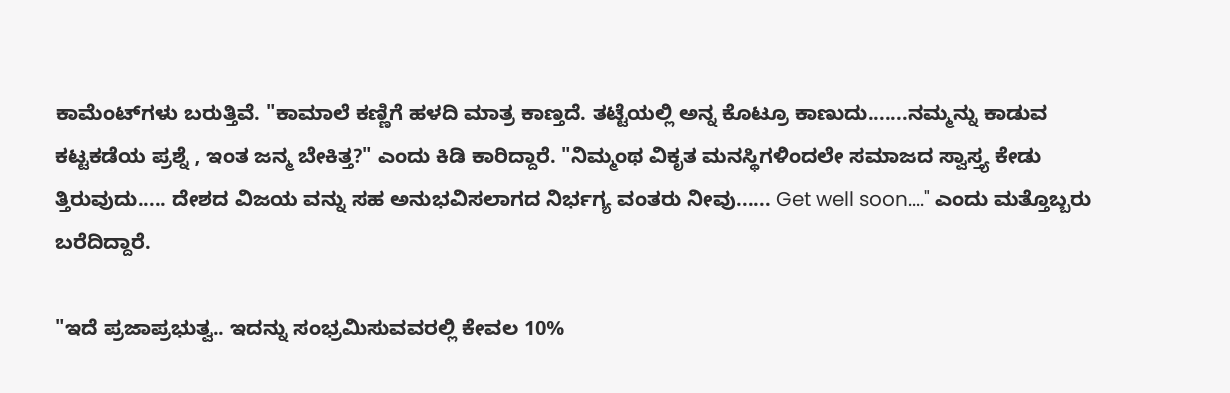ಕಾಮೆಂಟ್‌ಗಳು ಬರುತ್ತಿವೆ. "ಕಾಮಾಲೆ ಕಣ್ಣಿಗೆ ಹಳದಿ ಮಾತ್ರ ಕಾಣ್ತದೆ. ತಟ್ಟೆಯಲ್ಲಿ ಅನ್ನ ಕೊಟ್ರೂ ಕಾಣುದು.......ನಮ್ಮನ್ನು ಕಾಡುವ ಕಟ್ಟಕಡೆಯ ಪ್ರಶ್ನೆ , ಇಂತ ಜನ್ಮ ಬೇಕಿತ್ತ?" ಎಂದು ಕಿಡಿ ಕಾರಿದ್ದಾರೆ. "ನಿಮ್ಮಂಥ ವಿಕೃತ ಮನಸ್ಥಿಗಳಿಂದಲೇ ಸಮಾಜದ ಸ್ವಾಸ್ತ್ಯ ಕೇಡು ತ್ತಿರುವುದು..... ದೇಶದ ವಿಜಯ ವನ್ನು ಸಹ ಅನುಭವಿಸಲಾಗದ ನಿರ್ಭಗ್ಯ ವಂತರು ನೀವು...... Get well soon...." ಎಂದು ಮತ್ತೊಬ್ಬರು ಬರೆದಿದ್ದಾರೆ.

"ಇದೆ ಪ್ರಜಾಪ್ರಭುತ್ವ.. ಇದನ್ನು ಸಂಭ್ರಮಿಸುವವರಲ್ಲಿ ಕೇವಲ 10%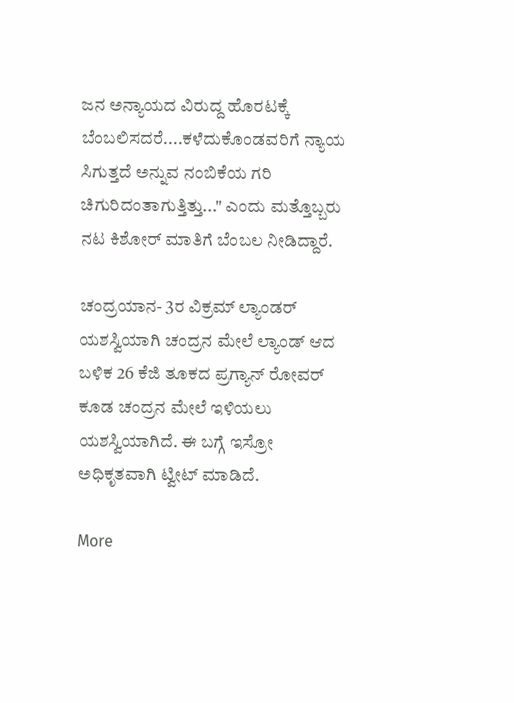ಜನ ಅನ್ಯಾಯದ ವಿರುದ್ದ ಹೊರಟಕ್ಕೆ ಬೆಂಬಲಿಸದರೆ....ಕಳೆದುಕೊಂಡವರಿಗೆ ನ್ಯಾಯ ಸಿಗುತ್ತದೆ ಅನ್ನುವ ನಂಬಿಕೆಯ ಗರಿ ಚಿಗುರಿದಂತಾಗುತ್ತಿತ್ತು..." ಎಂದು ಮತ್ತೊಬ್ಬರು ನಟ ಕಿಶೋರ್ ಮಾತಿಗೆ ಬೆಂಬಲ ನೀಡಿದ್ದಾರೆ.

ಚಂದ್ರಯಾನ- 3ರ ವಿಕ್ರಮ್‌ ಲ್ಯಾಂಡರ್‌ ಯಶಸ್ವಿಯಾಗಿ ಚಂದ್ರನ ಮೇಲೆ ಲ್ಯಾಂಡ್‌ ಆದ ಬಳಿಕ 26 ಕೆಜಿ ತೂಕದ ಪ್ರಗ್ಯಾನ್‌ ರೋವರ್‌ ಕೂಡ ಚಂದ್ರನ ಮೇಲೆ ಇಳಿಯಲು ಯಶಸ್ವಿಯಾಗಿದೆ. ಈ ಬಗ್ಗೆ ಇಸ್ರೋ ಅಧಿಕೃತವಾಗಿ ಟ್ವೀಟ್‌ ಮಾಡಿದೆ.

More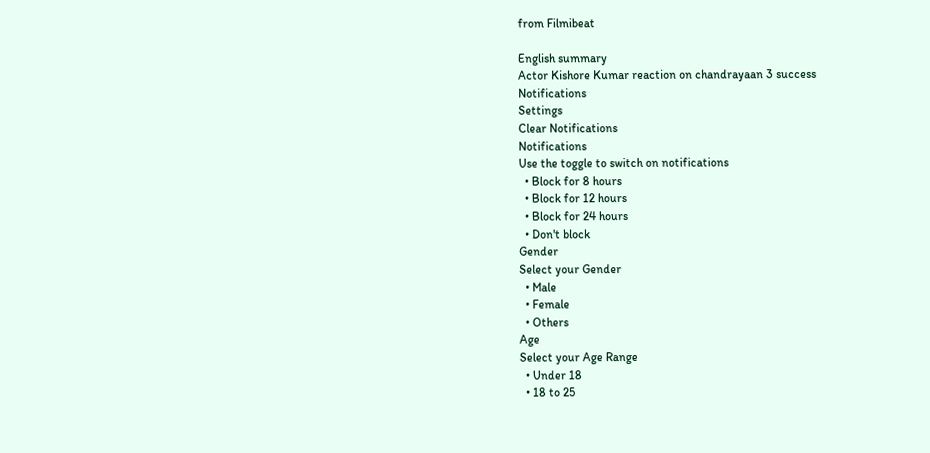from Filmibeat

English summary
Actor Kishore Kumar reaction on chandrayaan 3 success
Notifications
Settings
Clear Notifications
Notifications
Use the toggle to switch on notifications
  • Block for 8 hours
  • Block for 12 hours
  • Block for 24 hours
  • Don't block
Gender
Select your Gender
  • Male
  • Female
  • Others
Age
Select your Age Range
  • Under 18
  • 18 to 25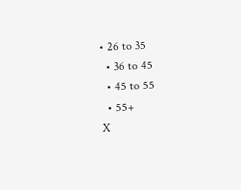• 26 to 35
  • 36 to 45
  • 45 to 55
  • 55+
X